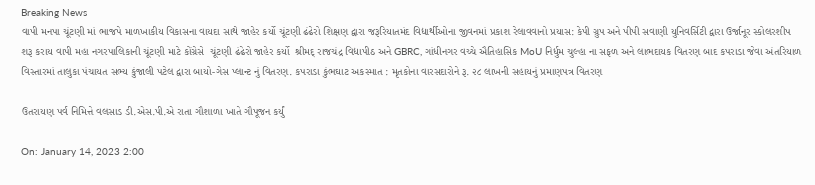Breaking News
વાપી મનપા ચૂંટણી માં ભાજપે માળખાકીય વિકાસના વાયદા સાથે જાહેર કર્યો ચૂંટણી ઢંઢેરો શિક્ષણ દ્વારા જરૂરિયાતમંદ વિદ્યાર્થીઓના જીવનમાં પ્રકાશ રેલાવવાનો પ્રયાસ: કેપી ગ્રુપ અને પીપી સવાણી યુનિવર્સિટી દ્વારા ઉર્જાનૂર સ્કોલરશીપ શરૂ કરાય વાપી મહા નગરપાલિકાની ચૂંટણી માટે કોંગ્રેસે  ચૂંટણી ઢંઢેરો જાહેર કર્યો  શ્રીમદ્ રાજચંદ્ર વિદ્યાપીઠ અને GBRC, ગાંધીનગર વચ્ચે ઐતિહાસિક MoU નિર્ધુમ ચુલ્હા ના સફળ અને લાભદાયક વિતરણ બાદ કપરાડા જેવા અંતરિયાળ વિસ્તારમાં તાલુકા પંચાયત સભ્ય કુંજાલી પટેલ દ્વારા બાયો-ગેસ પ્લાન્ટ નું વિતરણ. કપરાડા કુંભઘાટ અકસ્માત : મૃતકોના વારસદારોને રૂ. ૨૮ લાખની સહાયનું પ્રમાણપત્ર વિતરણ

ઉતરાયણ પર્વ નિમિત્તે વલસાડ ડી.એસ.પી.એ રાતા ગૌશાળા ખાતે ગૌપૂજન કર્યું

On: January 14, 2023 2:00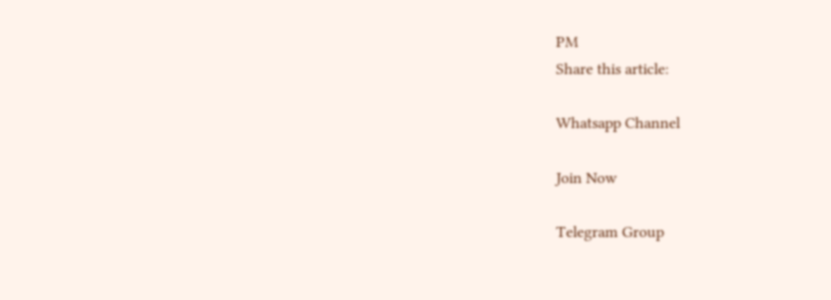PM
Share this article:

Whatsapp Channel

Join Now

Telegram Group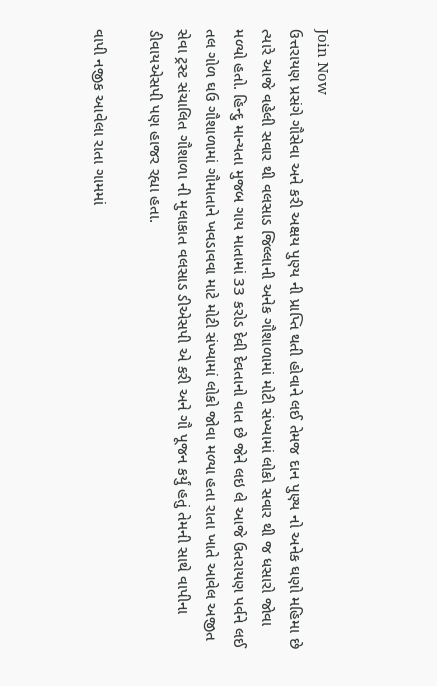Join Now
ઉત્તરાયણ પ્રસંગે ગૌસેવા અને કરી અક્ષય પુણ્ય ની પ્રાપ્તિ થતી હોવાને લઈ તેમજ દાન પુણ્ય નો અનેક ઘણો મહિમા છે ત્યારે આજે વહેલી સવાર થી વલસાડ જિલ્લાની અનેક ગૌશાળામાં મોટી સંખ્યામાં લોકો સવાર થી જ ધસારો જોવા મળ્યો હતો. હિન્દુ માન્યતા મુજબ ગાય માતામાં 33 કરોડ દેવી દેવતાનો વાત છે જેને લઇ લે આજે ઉતરાયણ પર્વને લઈ તલ ગોળ ઘઉ ગૌશાળામાં ગૌમાતાને ખવડાવવા માટે મોટી સંખ્યામાં લોકો જોવા મળ્યા હતા રાતા ખાતે આવેલ અજીત સેવા ટ્રસ્ટ સંચાલિત ગૌશાળા ની મુલાકાત વલસાડ ડીએસપી એ કરી અને ગૌ પૂજન કર્યું હતું તેમની સાથે વાપીના ડીવાયએસપી પણ હાજર રહ્યા હતા.

વાપી નજીક આવેલા રાતા ગામમાં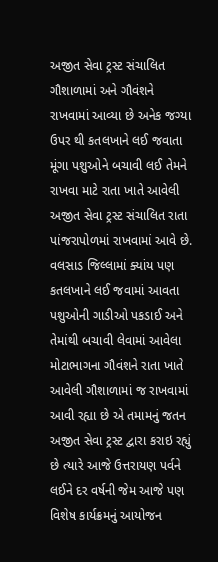અજીત સેવા ટ્રસ્ટ સંચાલિત ગૌશાળામાં અને ગૌવંશને રાખવામાં આવ્યા છે અનેક જગ્યા ઉપર થી કતલખાને લઈ જવાતા મૂંગા પશુઓને બચાવી લઈ તેમને રાખવા માટે રાતા ખાતે આવેલી અજીત સેવા ટ્રસ્ટ સંચાલિત રાતા પાંજરાપોળમાં રાખવામાં આવે છે. વલસાડ જિલ્લામાં ક્યાંય પણ કતલખાને લઈ જવામાં આવતા પશુઓની ગાડીઓ પકડાઈ અને તેમાંથી બચાવી લેવામાં આવેલા મોટાભાગના ગૌવંશને રાતા ખાતે આવેલી ગૌશાળામાં જ રાખવામાં આવી રહ્યા છે એ તમામનું જતન અજીત સેવા ટ્રસ્ટ દ્વારા કરાઇ રહ્યું છે ત્યારે આજે ઉત્તરાયણ પર્વને લઈને દર વર્ષની જેમ આજે પણ વિશેષ કાર્યક્રમનું આયોજન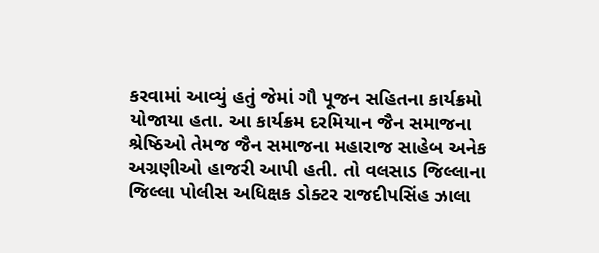કરવામાં આવ્યું હતું જેમાં ગૌ પૂજન સહિતના કાર્યક્રમો યોજાયા હતા. આ કાર્યક્રમ દરમિયાન જૈન સમાજના શ્રેષ્ઠિઓ તેમજ જૈન સમાજના મહારાજ સાહેબ અનેક અગ્રણીઓ હાજરી આપી હતી. તો વલસાડ જિલ્લાના જિલ્લા પોલીસ અધિક્ષક ડોક્ટર રાજદીપસિંહ ઝાલા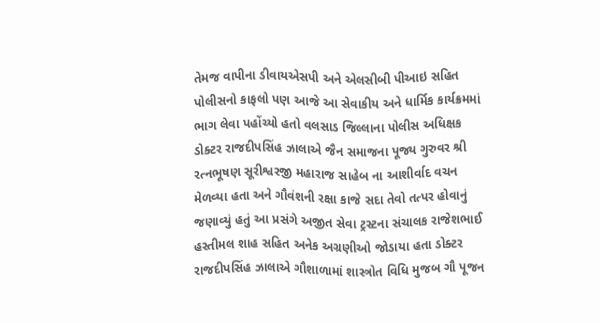તેમજ વાપીના ડીવાયએસપી અને એલસીબી પીઆઇ સહિત પોલીસનો કાફલો પણ આજે આ સેવાકીય અને ધાર્મિક કાર્યક્રમમાં ભાગ લેવા પહોંચ્યો હતો વલસાડ જિલ્લાના પોલીસ અધિક્ષક ડોક્ટર રાજદીપસિંહ ઝાલાએ જૈન સમાજના પૂજ્ય ગુરુવર શ્રી રત્નભૂષણ સૂરીશ્વરજી મહારાજ સાહેબ ના આશીર્વાદ વચન મેળવ્યા હતા અને ગૌવંશની રક્ષા કાજે સદા તેવો તત્પર હોવાનું જણાવ્યું હતું આ પ્રસંગે અજીત સેવા ટ્રસ્ટના સંચાલક રાજેશભાઈ હસ્તીમલ શાહ સહિત અનેક અગ્રણીઓ જોડાયા હતા ડોક્ટર રાજદીપસિંહ ઝાલાએ ગૌશાળામાં શાસ્ત્રોત વિધિ મુજબ ગૌ પૂજન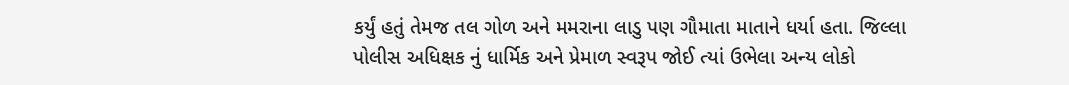કર્યું હતું તેમજ તલ ગોળ અને મમરાના લાડુ પણ ગૌમાતા માતાને ધર્યા હતા. જિલ્લા પોલીસ અધિક્ષક નું ધાર્મિક અને પ્રેમાળ સ્વરૂપ જોઈ ત્યાં ઉભેલા અન્ય લોકો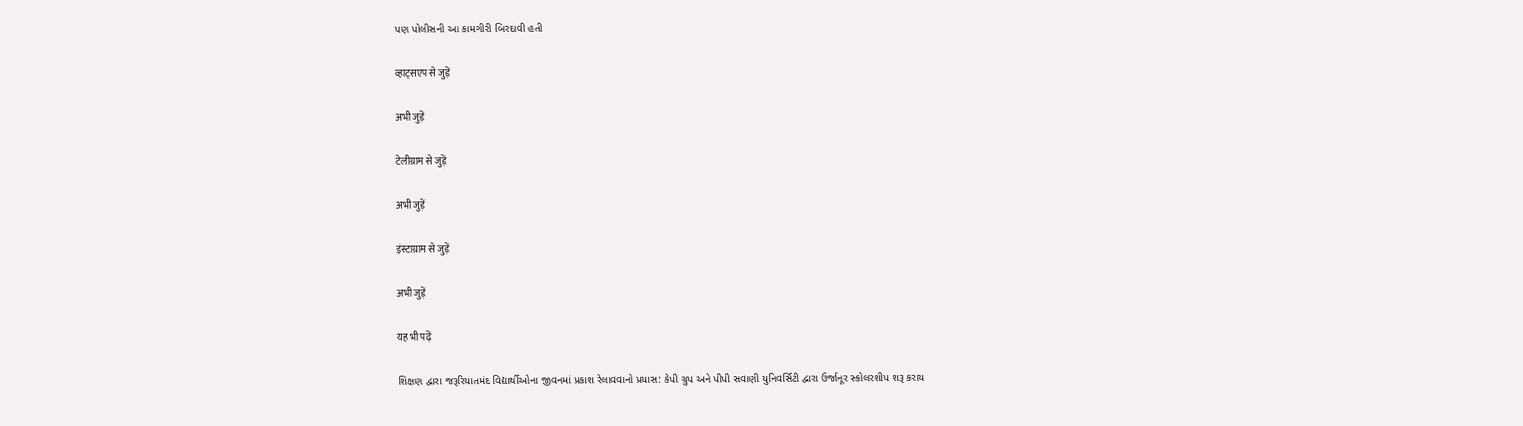પણ પોલીસની આ કામગીરી બિરદાવી હતી

व्हाट्सएप से जुड़ें

अभी जुड़ें

टेलीग्राम से जुड़ें

अभी जुड़ें

इंस्टाग्राम से जुड़ें

अभी जुड़ें

यह भी पढ़ें

શિક્ષણ દ્વારા જરૂરિયાતમંદ વિદ્યાર્થીઓના જીવનમાં પ્રકાશ રેલાવવાનો પ્રયાસ: કેપી ગ્રુપ અને પીપી સવાણી યુનિવર્સિટી દ્વારા ઉર્જાનૂર સ્કોલરશીપ શરૂ કરાય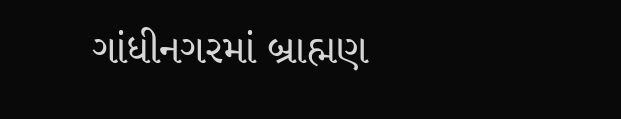ગાંધીનગરમાં બ્રાહ્મણ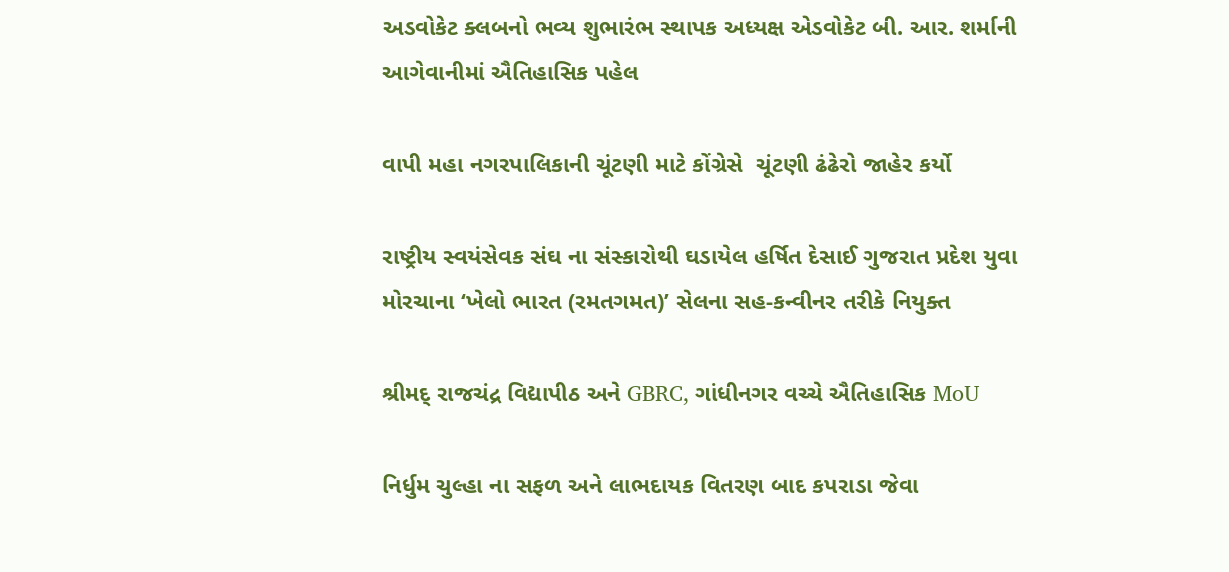અડવોકેટ ક્લબનો ભવ્ય શુભારંભ સ્થાપક અધ્યક્ષ એડવોકેટ બી. આર. શર્માની આગેવાનીમાં ઐતિહાસિક પહેલ

વાપી મહા નગરપાલિકાની ચૂંટણી માટે કોંગ્રેસે  ચૂંટણી ઢંઢેરો જાહેર કર્યો

રાષ્ટ્રીય સ્વયંસેવક સંઘ ના સંસ્કારોથી ઘડાયેલ હર્ષિત દેસાઈ ગુજરાત પ્રદેશ યુવા મોરચાના ‘ખેલો ભારત (રમતગમત)’ સેલના સહ-કન્વીનર તરીકે નિયુક્ત

શ્રીમદ્ રાજચંદ્ર વિદ્યાપીઠ અને GBRC, ગાંધીનગર વચ્ચે ઐતિહાસિક MoU

નિર્ધુમ ચુલ્હા ના સફળ અને લાભદાયક વિતરણ બાદ કપરાડા જેવા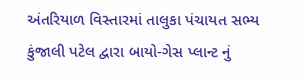અંતરિયાળ વિસ્તારમાં તાલુકા પંચાયત સભ્ય કુંજાલી પટેલ દ્વારા બાયો-ગેસ પ્લાન્ટ નું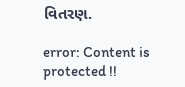વિતરણ.

error: Content is protected !!